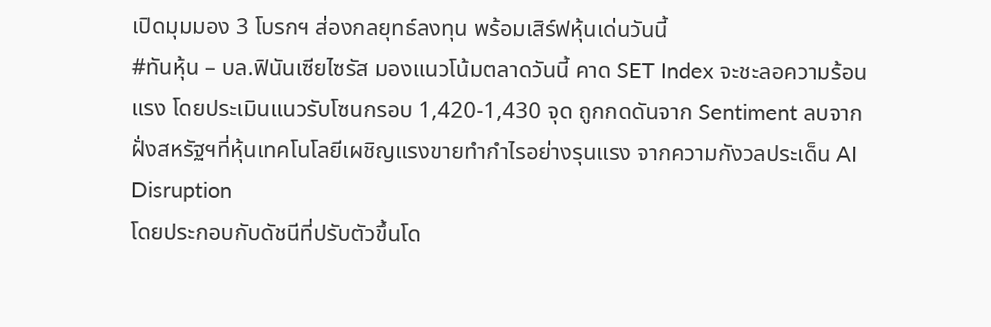เปิดมุมมอง 3 โบรกฯ ส่องกลยุทธ์ลงทุน พร้อมเสิร์ฟหุ้นเด่นวันนี้
#ทันหุ้น – บล.ฟินันเซียไซรัส มองแนวโน้มตลาดวันนี้ คาด SET Index จะชะลอความร้อนแรง โดยประเมินแนวรับโซนกรอบ 1,420-1,430 จุด ถูกกดดันจาก Sentiment ลบจากฝั่งสหรัฐฯที่หุ้นเทคโนโลยีเผชิญแรงขายทำกำไรอย่างรุนแรง จากความกังวลประเด็น AI Disruption
โดยประกอบกับดัชนีที่ปรับตัวขึ้นโด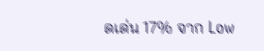ดเด่น 17% จาก Low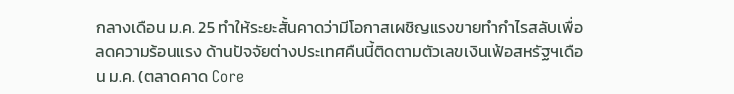กลางเดือน ม.ค. 25 ทำให้ระยะสั้นคาดว่ามีโอกาสเผชิญแรงขายทำกำไรสลับเพื่อลดความร้อนแรง ด้านปัจจัยต่างประเทศคืนนี้ติดตามตัวเลขเงินเฟ้อสหรัฐฯเดือน ม.ค. (ตลาดคาด Core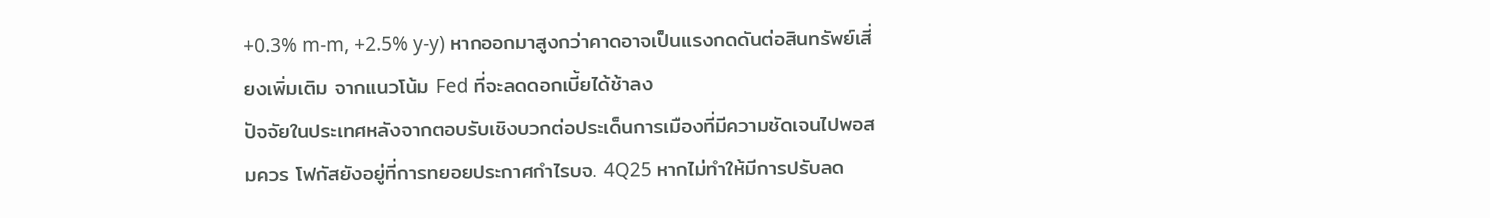+0.3% m-m, +2.5% y-y) หากออกมาสูงกว่าคาดอาจเป็นแรงกดดันต่อสินทรัพย์เสี่ยงเพิ่มเติม จากแนวโน้ม Fed ที่จะลดดอกเบี้ยได้ช้าลง
ปัจจัยในประเทศหลังจากตอบรับเชิงบวกต่อประเด็นการเมืองที่มีความชัดเจนไปพอสมควร โฟกัสยังอยู่ที่การทยอยประกาศกำไรบจ. 4Q25 หากไม่ทำให้มีการปรับลด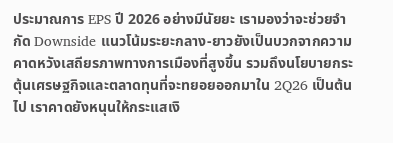ประมาณการ EPS ปี 2026 อย่างมีนัยยะ เรามองว่าจะช่วยจำกัด Downside แนวโน้มระยะกลาง-ยาวยังเป็นบวกจากความคาดหวังเสถียรภาพทางการเมืองที่สูงขึ้น รวมถึงนโยบายกระตุ้นเศรษฐกิจและตลาดทุนที่จะทยอยออกมาใน 2Q26 เป็นต้นไป เราคาดยังหนุนให้กระแสเงิ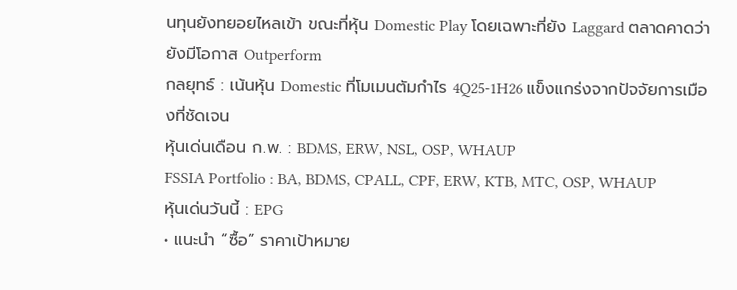นทุนยังทยอยไหลเข้า ขณะที่หุ้น Domestic Play โดยเฉพาะที่ยัง Laggard ตลาดคาดว่ายังมีโอกาส Outperform
กลยุทธ์ : เน้นหุ้น Domestic ที่โมเมนตัมกำไร 4Q25-1H26 แข็งแกร่งจากปัจจัยการเมืองที่ชัดเจน
หุ้นเด่นเดือน ก.พ. : BDMS, ERW, NSL, OSP, WHAUP
FSSIA Portfolio : BA, BDMS, CPALL, CPF, ERW, KTB, MTC, OSP, WHAUP
หุ้นเด่นวันนี้ : EPG
• แนะนำ “ซื้อ” ราคาเป้าหมาย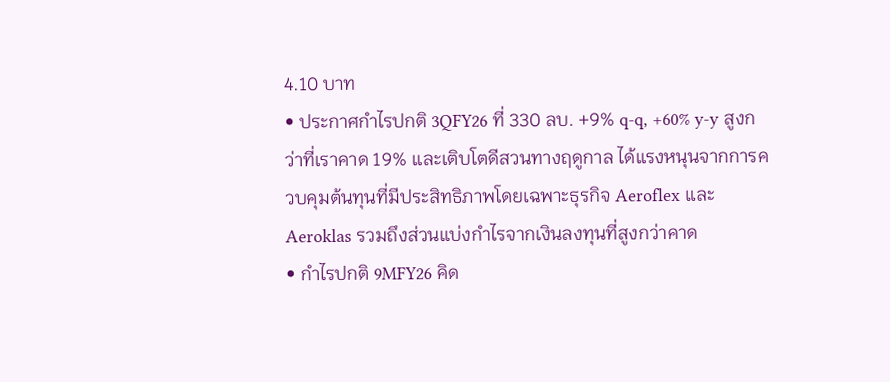4.10 บาท
• ประกาศกำไรปกติ 3QFY26 ที่ 330 ลบ. +9% q-q, +60% y-y สูงกว่าที่เราคาด 19% และเติบโตดีสวนทางฤดูกาล ได้แรงหนุนจากการควบคุมต้นทุนที่มีประสิทธิภาพโดยเฉพาะธุรกิจ Aeroflex และ Aeroklas รวมถึงส่วนแบ่งกำไรจากเงินลงทุนที่สูงกว่าคาด
• กำไรปกติ 9MFY26 คิด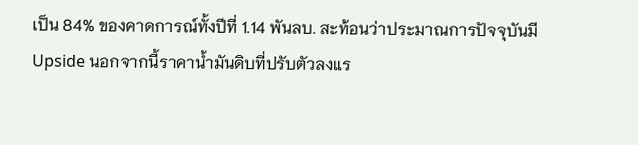เป็น 84% ของคาดการณ์ทั้งปีที่ 1.14 พันลบ. สะท้อนว่าประมาณการปัจจุบันมี Upside นอกจากนี้ราคาน้ำมันดิบที่ปรับตัวลงแร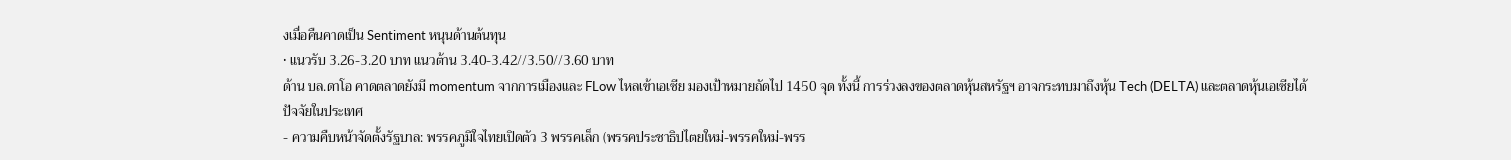งเมื่อคืนคาดเป็น Sentiment หนุนด้านต้นทุน
• แนวรับ 3.26-3.20 บาท แนวต้าน 3.40-3.42//3.50//3.60 บาท
ด้าน บล.ดาโอ คาดตลาดยังมี momentum จากการเมืองและ FLow ไหลเข้าเอเซีย มองเป้าหมายถัดไป 1450 จุด ทั้งนี้ การร่วงลงของตลาดหุ้นสหรัฐฯ อาจกระทบมาถึงหุ้น Tech (DELTA) และตลาดหุ้นเอเซียได้
ปัจจัยในประเทศ
- ความคืบหน้าจัดตั้งรัฐบาล: พรรคภูมิใจไทยเปิดตัว 3 พรรคเล็ก (พรรคประชาธิปไตยใหม่-พรรคใหม่-พรร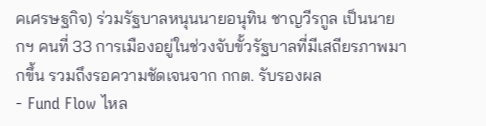คเศรษฐกิจ) ร่วมรัฐบาลหนุนนายอนุทิน ชาญวีรกูล เป็นนายกฯ คนที่ 33 การเมืองอยู่ในช่วงจับขั้วรัฐบาลที่มีเสถียรภาพมากขึ้น รวมถึงรอความชัดเจนจาก กกต. รับรองผล
- Fund Flow ไหล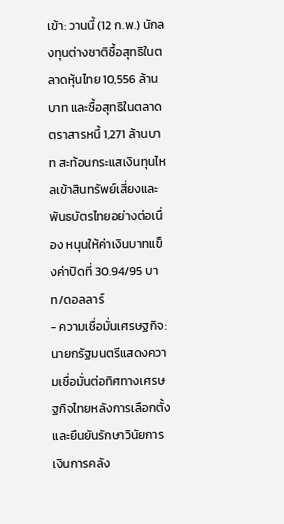เข้า: วานนี้ (12 ก.พ.) นักลงทุนต่างชาติซื้อสุทธิในตลาดหุ้นไทย 10,556 ล้านบาท และซื้อสุทธิในตลาดตราสารหนี้ 1,271 ล้านบาท สะท้อนกระแสเงินทุนไหลเข้าสินทรัพย์เสี่ยงและพันธบัตรไทยอย่างต่อเนื่อง หนุนให้ค่าเงินบาทแข็งค่าปิดที่ 30.94/95 บาท/ดอลลาร์
- ความเชื่อมั่นเศรษฐกิจ: นายกรัฐมนตรีแสดงความเชื่อมั่นต่อทิศทางเศรษฐกิจไทยหลังการเลือกตั้ง และยืนยันรักษาวินัยการเงินการคลัง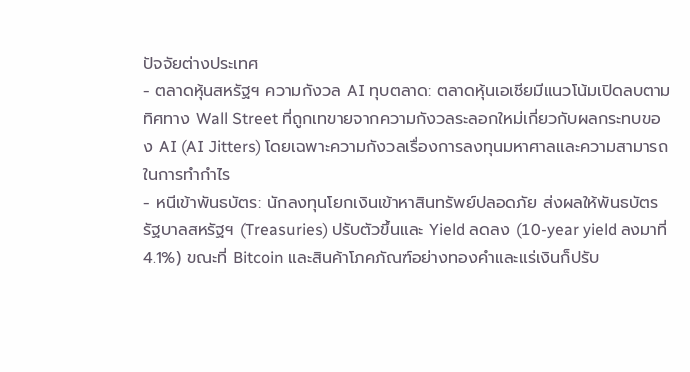ปัจจัยต่างประเทศ
- ตลาดหุ้นสหรัฐฯ ความกังวล AI ทุบตลาด: ตลาดหุ้นเอเชียมีแนวโน้มเปิดลบตามทิศทาง Wall Street ที่ถูกเทขายจากความกังวลระลอกใหม่เกี่ยวกับผลกระทบของ AI (AI Jitters) โดยเฉพาะความกังวลเรื่องการลงทุนมหาศาลและความสามารถในการทำกำไร
- หนีเข้าพันธบัตร: นักลงทุนโยกเงินเข้าหาสินทรัพย์ปลอดภัย ส่งผลให้พันธบัตรรัฐบาลสหรัฐฯ (Treasuries) ปรับตัวขึ้นและ Yield ลดลง (10-year yield ลงมาที่ 4.1%) ขณะที่ Bitcoin และสินค้าโภคภัณฑ์อย่างทองคำและแร่เงินก็ปรับ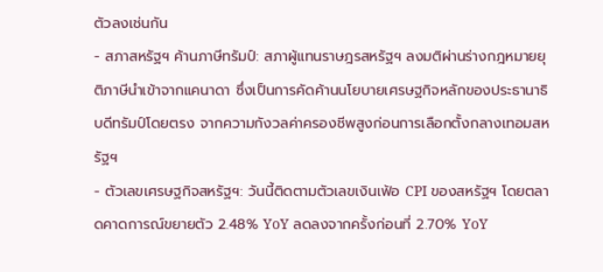ตัวลงเช่นกัน
- สภาสหรัฐฯ ค้านภาษีทรัมป์: สภาผู้แทนราษฎรสหรัฐฯ ลงมติผ่านร่างกฎหมายยุติภาษีนำเข้าจากแคนาดา ซึ่งเป็นการคัดค้านนโยบายเศรษฐกิจหลักของประธานาธิบดีทรัมป์โดยตรง จากความกังวลค่าครองชีพสูงก่อนการเลือกตั้งกลางเทอมสหรัฐฯ
- ตัวเลขเศรษฐกิจสหรัฐฯ: วันนี้ติดตามตัวเลขเงินเฟ้อ CPI ของสหรัฐฯ โดยตลาดคาดการณ์ขยายตัว 2.48% YoY ลดลงจากครั้งก่อนที่ 2.70% YoY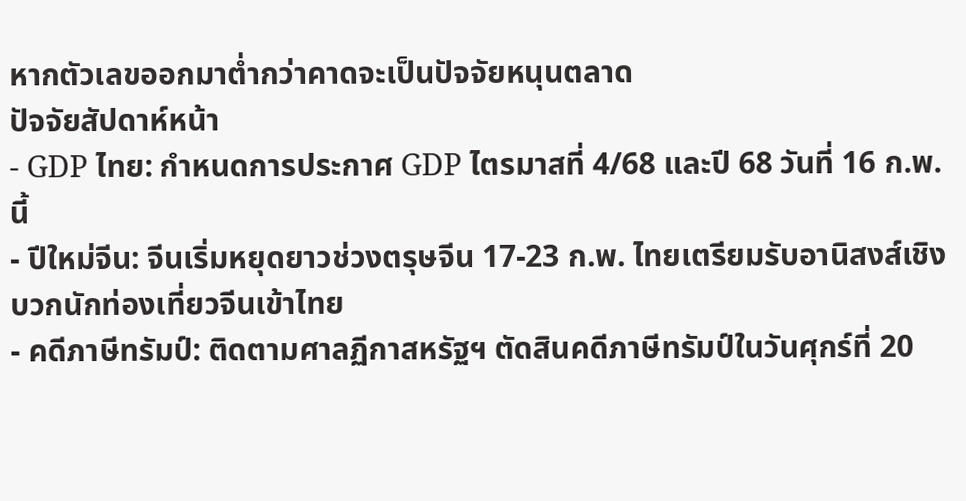หากตัวเลขออกมาต่ำกว่าคาดจะเป็นปัจจัยหนุนตลาด
ปัจจัยสัปดาห์หน้า
- GDP ไทย: กำหนดการประกาศ GDP ไตรมาสที่ 4/68 และปี 68 วันที่ 16 ก.พ. นี้
- ปีใหม่จีน: จีนเริ่มหยุดยาวช่วงตรุษจีน 17-23 ก.พ. ไทยเตรียมรับอานิสงส์เชิงบวกนักท่องเที่ยวจีนเข้าไทย
- คดีภาษีทรัมป์: ติดตามศาลฏีกาสหรัฐฯ ตัดสินคดีภาษีทรัมป์ในวันศุกร์ที่ 20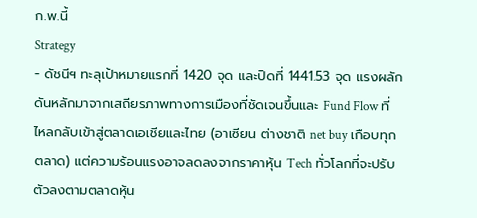ก.พ.นี้
Strategy
- ดัชนีฯ ทะลุเป้าหมายแรกที่ 1420 จุด และปิดที่ 1441.53 จุด แรงผลักดันหลักมาจากเสถียรภาพทางการเมืองที่ชัดเจนขึ้นและ Fund Flow ที่ไหลกลับเข้าสู่ตลาดเอเชียและไทย (อาเซียน ต่างชาติ net buy เกือบทุกตลาด) แต่ความร้อนแรงอาจลดลงจากราคาหุ้น Tech ทั่วโลกที่จะปรับตัวลงตามตลาดหุ้น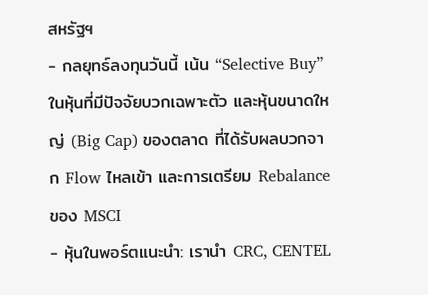สหรัฐฯ
- กลยุทธ์ลงทุนวันนี้ เน้น “Selective Buy” ในหุ้นที่มีปัจจัยบวกเฉพาะตัว และหุ้นขนาดใหญ่ (Big Cap) ของตลาด ที่ได้รับผลบวกจาก Flow ไหลเข้า และการเตรียม Rebalance ของ MSCI
- หุ้นในพอร์ตแนะนำ: เรานำ CRC, CENTEL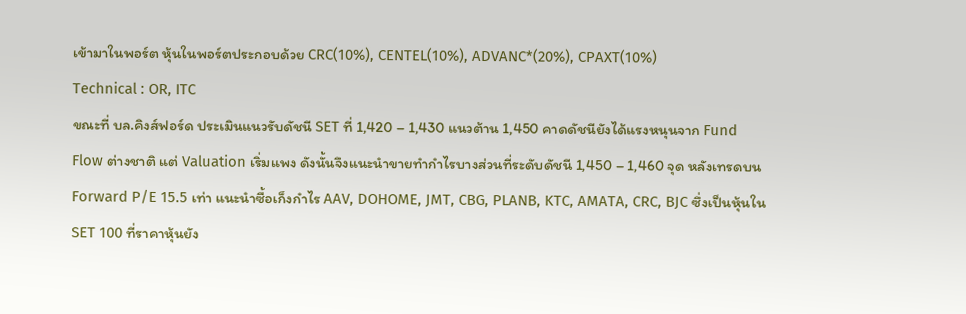เข้ามาในพอร์ต หุ้นในพอร์ตประกอบด้วย CRC(10%), CENTEL(10%), ADVANC*(20%), CPAXT(10%)
Technical : OR, ITC
ขณะที่ บล.คิงส์ฟอร์ด ประเมินแนวรับดัชนี SET ที่ 1,420 – 1,430 แนวต้าน 1,450 คาดดัชนียังได้แรงหนุนจาก Fund Flow ต่างชาติ แต่ Valuation เริ่มแพง ดังนั้นจึงแนะนำขายทำกำไรบางส่วนที่ระดับดัชนี 1,450 – 1,460 จุด หลังเทรดบน Forward P/E 15.5 เท่า แนะนำซื้อเก็งกำไร AAV, DOHOME, JMT, CBG, PLANB, KTC, AMATA, CRC, BJC ซึ่งเป็นหุ้นใน SET 100 ที่ราคาหุ้นยัง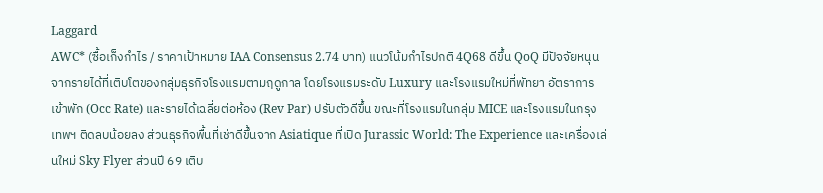Laggard
AWC* (ซื้อเก็งกำไร / ราคาเป้าหมาย IAA Consensus 2.74 บาท) แนวโน้มกำไรปกติ 4Q68 ดีขึ้น QoQ มีปัจจัยหนุนจากรายได้ที่เติบโตของกลุ่มธุรกิจโรงแรมตามฤดูกาล โดยโรงแรมระดับ Luxury และโรงแรมใหม่ที่พัทยา อัตราการเข้าพัก (Occ Rate) และรายได้เฉลี่ยต่อห้อง (Rev Par) ปรับตัวดีขึ้น ขณะที่โรงแรมในกลุ่ม MICE และโรงแรมในกรุงเทพฯ ติดลบน้อยลง ส่วนธุรกิจพื้นที่เช่าดีขึ้นจาก Asiatique ที่เปิด Jurassic World: The Experience และเครื่องเล่นใหม่ Sky Flyer ส่วนปี 69 เติบ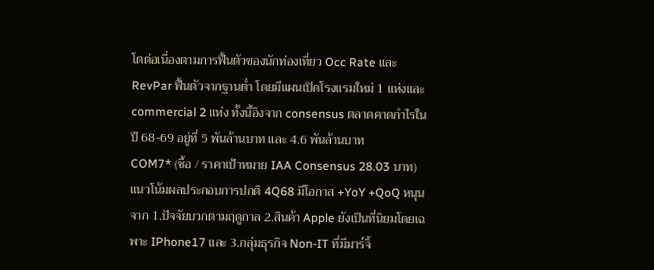โตต่อเนื่องตามการฟื้นตัวของนักท่องเที่ยว Occ Rate และ RevPar ฟื้นตัวจากฐานต่ำ โดยมีแผนเปิดโรงแรมใหม่ 1 แห่งและ commercial 2 แห่ง ทั้งนี้อิงจาก consensus ตลาดคาดกำไรในปี 68-69 อยู่ที่ 5 พันล้านบาท และ 4.6 พันล้านบาท
COM7* (ซื้อ / ราคาเป้าหมาย IAA Consensus 28.03 บาท) แนวโน้มผลประกอบการปกติ 4Q68 มีโอกาส +YoY +QoQ หนุนจาก 1.ปัจจัยบวกตามฤดูกาล 2.สินค้า Apple ยังเป็นที่นิยมโดยเฉพาะ IPhone17 และ 3.กลุ่มธุรกิจ Non-IT ที่มีมาร์จิ้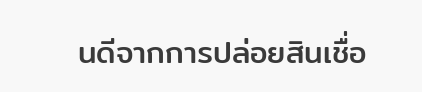นดีจากการปล่อยสินเชื่อ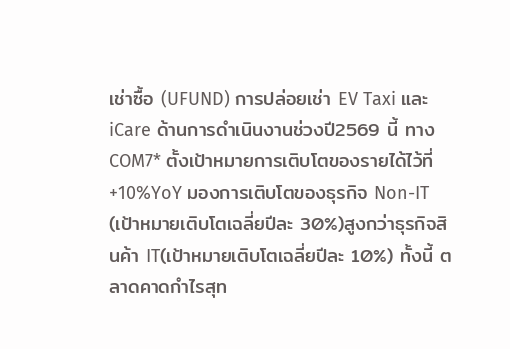เช่าซื้อ (UFUND) การปล่อยเช่า EV Taxi และ iCare ด้านการดำเนินงานช่วงปี2569 นี้ ทาง COM7* ตั้งเป้าหมายการเติบโตของรายได้ไว้ที่ +10%YoY มองการเติบโตของธุรกิจ Non-IT (เป้าหมายเติบโตเฉลี่ยปีละ 30%)สูงกว่าธุรกิจสินค้า IT(เป้าหมายเติบโตเฉลี่ยปีละ 10%) ทั้งนี้ ตลาดคาดกำไรสุท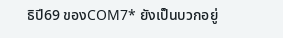ธิปี69 ของCOM7* ยังเป็นบวกอยู่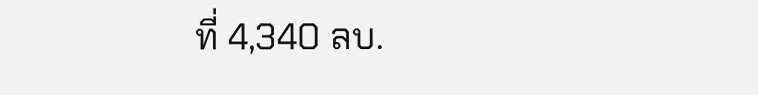ที่ 4,340 ลบ.